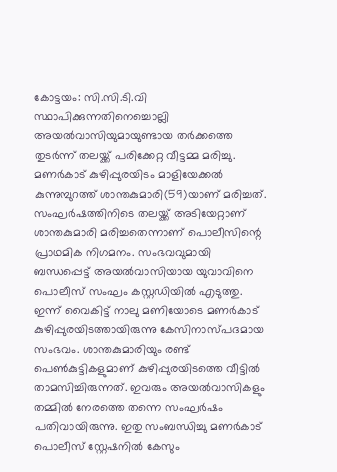കോട്ടയം: സി.സി.ടി.വി സ്ഥാപിക്കുന്നതിനെച്ചൊല്ലി അയൽവാസിയുമായുണ്ടായ തർക്കത്തെ തുടർന്ന് തലയ്ക്ക് പരിക്കേറ്റ വീട്ടമ്മ മരിച്ചു. മണർകാട് കുഴിപ്പുരയിടം മാളിയേക്കൽ കുന്നുമ്പുറത്ത് ശാന്തകുമാരി(59)യാണ് മരിച്ചത്. സംഘർഷത്തിനിടെ തലയ്ക്ക് അടിയേറ്റാണ് ശാന്തകുമാരി മരിച്ചതെന്നാണ് പൊലീസിന്റെ പ്രാഥമിക നിഗമനം. സംഭവവുമായി ബന്ധപ്പെട്ട് അയൽവാസിയായ യുവാവിനെ പൊലീസ് സംഘം കസ്റ്റഡിയിൽ എടുത്തു.
ഇന്ന് വൈകിട്ട് നാലു മണിയോടെ മണർകാട് കുഴിപ്പുരയിടത്തായിരുന്നു കേസിനാസ്പദമായ സംഭവം. ശാന്തകുമാരിയും രണ്ട് പെൺകുട്ടികളുമാണ് കുഴിപ്പുരയിടത്തെ വീട്ടിൽ താമസിച്ചിരുന്നത്. ഇവരും അയൽവാസികളും തമ്മിൽ നേരത്തെ തന്നെ സംഘർഷം പതിവായിരുന്നു. ഇതു സംബന്ധിച്ചു മണർകാട് പൊലീസ് സ്റ്റേഷനിൽ കേസും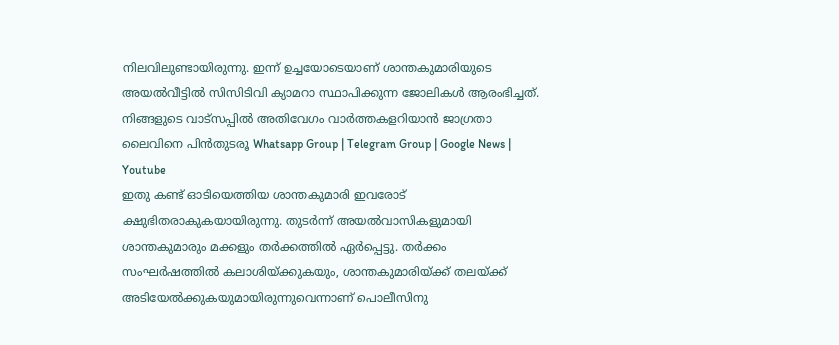നിലവിലുണ്ടായിരുന്നു. ഇന്ന് ഉച്ചയോടെയാണ് ശാന്തകുമാരിയുടെ അയൽവീട്ടിൽ സിസിടിവി ക്യാമറാ സ്ഥാപിക്കുന്ന ജോലികൾ ആരംഭിച്ചത്.
നിങ്ങളുടെ വാട്സപ്പിൽ അതിവേഗം വാർത്തകളറിയാൻ ജാഗ്രതാ ലൈവിനെ പിൻതുടരൂ Whatsapp Group | Telegram Group | Google News | Youtube
ഇതു കണ്ട് ഓടിയെത്തിയ ശാന്തകുമാരി ഇവരോട് ക്ഷുഭിതരാകുകയായിരുന്നു. തുടർന്ന് അയൽവാസികളുമായി ശാന്തകുമാരും മക്കളും തർക്കത്തിൽ ഏർപ്പെട്ടു. തർക്കം സംഘർഷത്തിൽ കലാശിയ്ക്കുകയും, ശാന്തകുമാരിയ്ക്ക് തലയ്ക്ക് അടിയേൽക്കുകയുമായിരുന്നുവെന്നാണ് പൊലീസിനു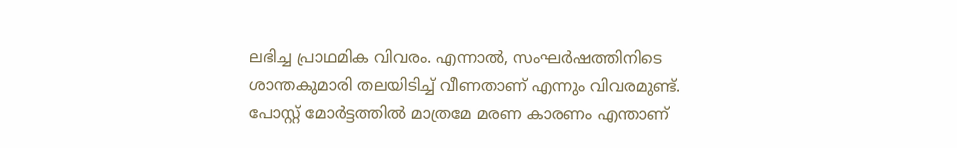ലഭിച്ച പ്രാഥമിക വിവരം. എന്നാൽ, സംഘർഷത്തിനിടെ ശാന്തകുമാരി തലയിടിച്ച് വീണതാണ് എന്നും വിവരമുണ്ട്. പോസ്റ്റ് മോർട്ടത്തിൽ മാത്രമേ മരണ കാരണം എന്താണ്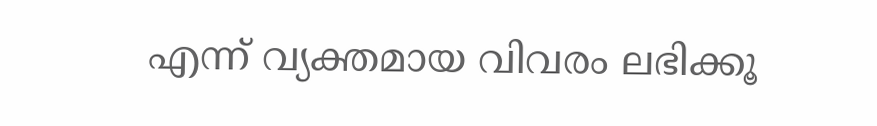എന്ന് വ്യക്തമായ വിവരം ലഭിക്കൂ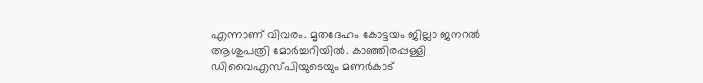എന്നാണ് വിവരം. മൃതദേഹം കോട്ടയം ജില്ലാ ജനറൽ ആശുപത്രി മോർച്ചറിയിൽ. കാഞ്ഞിരപ്പള്ളി ഡിവൈഎസ്പിയുടെയും മണർകാട്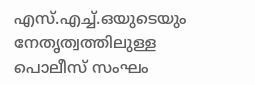എസ്.എച്ച്.ഒയുടെയും നേതൃത്വത്തിലുള്ള പൊലീസ് സംഘം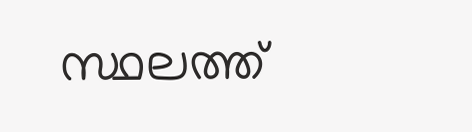സ്ഥലത്ത്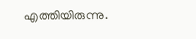എത്തിയിരുന്നു.